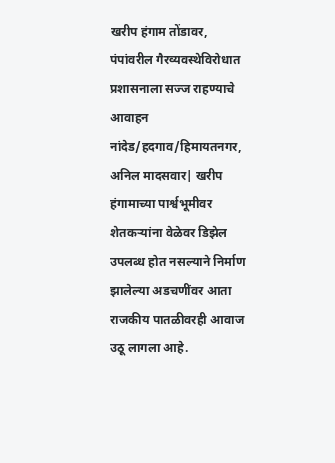खरीप हंगाम तोंडावर, पंपांवरील गैरव्यवस्थेविरोधात प्रशासनाला सज्ज राहण्याचे आवाहन
नांदेड/हदगाव/हिमायतनगर, अनिल मादसवार| खरीप हंगामाच्या पार्श्वभूमीवर शेतकऱ्यांना वेळेवर डिझेल उपलब्ध होत नसल्याने निर्माण झालेल्या अडचणींवर आता राजकीय पातळीवरही आवाज उठू लागला आहे.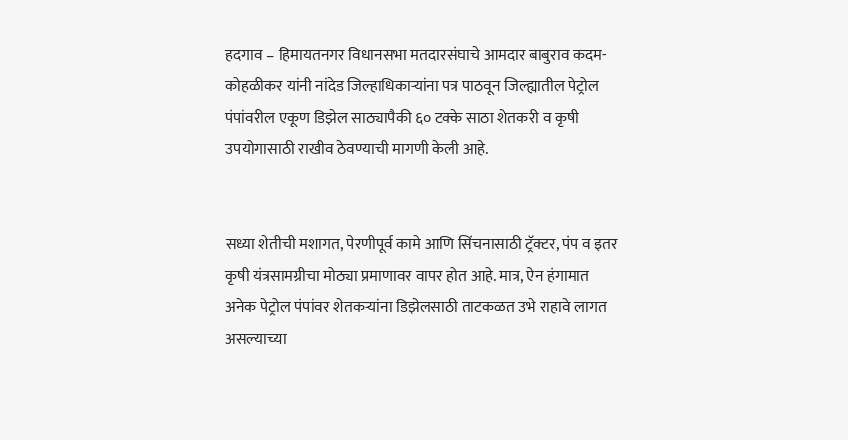हदगाव – हिमायतनगर विधानसभा मतदारसंघाचे आमदार बाबुराव कदम-कोहळीकर यांनी नांदेड जिल्हाधिकाऱ्यांना पत्र पाठवून जिल्ह्यातील पेट्रोल पंपांवरील एकूण डिझेल साठ्यापैकी ६० टक्के साठा शेतकरी व कृषी उपयोगासाठी राखीव ठेवण्याची मागणी केली आहे.


सध्या शेतीची मशागत, पेरणीपूर्व कामे आणि सिंचनासाठी ट्रॅक्टर, पंप व इतर कृषी यंत्रसामग्रीचा मोठ्या प्रमाणावर वापर होत आहे. मात्र, ऐन हंगामात अनेक पेट्रोल पंपांवर शेतकऱ्यांना डिझेलसाठी ताटकळत उभे राहावे लागत असल्याच्या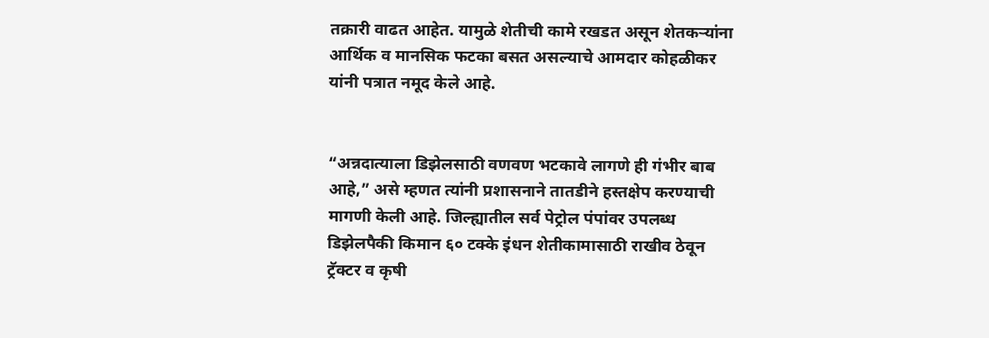तक्रारी वाढत आहेत. यामुळे शेतीची कामे रखडत असून शेतकऱ्यांना आर्थिक व मानसिक फटका बसत असल्याचे आमदार कोहळीकर यांनी पत्रात नमूद केले आहे.


“अन्नदात्याला डिझेलसाठी वणवण भटकावे लागणे ही गंभीर बाब आहे,” असे म्हणत त्यांनी प्रशासनाने तातडीने हस्तक्षेप करण्याची मागणी केली आहे. जिल्ह्यातील सर्व पेट्रोल पंपांवर उपलब्ध डिझेलपैकी किमान ६० टक्के इंधन शेतीकामासाठी राखीव ठेवून ट्रॅक्टर व कृषी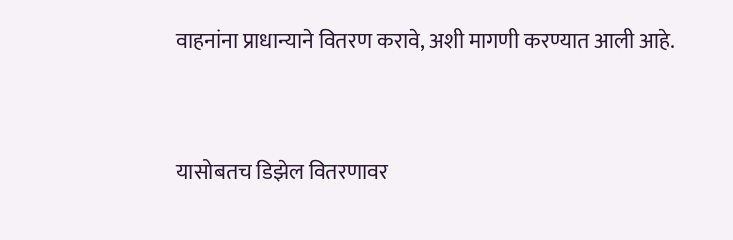वाहनांना प्राधान्याने वितरण करावे, अशी मागणी करण्यात आली आहे.


यासोबतच डिझेल वितरणावर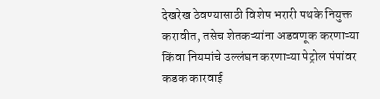देखरेख ठेवण्यासाठी विशेष भरारी पथके नियुक्त करावीत, तसेच शेतकऱ्यांना अडवणूक करणाऱ्या किंवा नियमांचे उल्लंघन करणाऱ्या पेट्रोल पंपांवर कडक कारवाई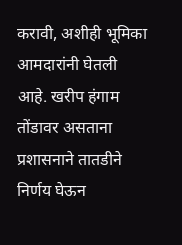करावी, अशीही भूमिका आमदारांनी घेतली आहे. खरीप हंगाम तोंडावर असताना प्रशासनाने तातडीने निर्णय घेऊन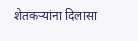शेतकऱ्यांना दिलासा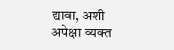द्यावा, अशी अपेक्षा व्यक्त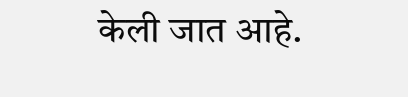केली जात आहे.